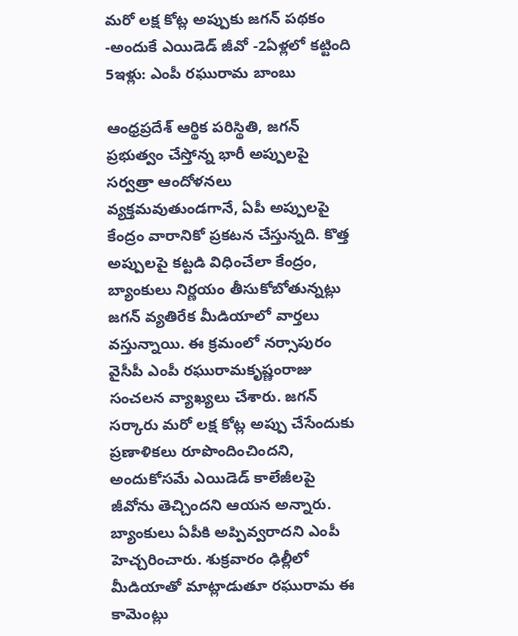మరో లక్ష కోట్ల అప్పుకు జగన్ పథకం -అందుకే ఎయిడెడ్ జీవో -2ఏళ్లలో కట్టింది 5ఇళ్లు: ఎంపీ రఘురామ బాంబు

ఆంధ్రప్రదేశ్ ఆర్థిక పరిస్థితి, జగన్ ప్రభుత్వం చేస్తోన్న భారీ అప్పులపై సర్వత్రా ఆందోళనలు వ్యక్తమవుతుండగానే, ఏపీ అప్పులపై కేంద్రం వారానికో ప్రకటన చేస్తున్నది. కొత్త అప్పులపై కట్టడి విధించేలా కేంద్రం, బ్యాంకులు నిర్ణయం తీసుకోబోతున్నట్లు జగన్ వ్యతిరేక మీడియాలో వార్తలు వస్తున్నాయి. ఈ క్రమంలో నర్సాపురం వైసీపీ ఎంపీ రఘురామకృష్ణంరాజు సంచలన వ్యాఖ్యలు చేశారు. జగన్ సర్కారు మరో లక్ష కోట్ల అప్పు చేసేందుకు ప్రణాళికలు రూపొందించిందని, అందుకోసమే ఎయిడెడ్ కాలేజీలపై జీవోను తెచ్చిందని ఆయన అన్నారు. బ్యాంకులు ఏపీకి అప్పివ్వరాదని ఎంపీ హెచ్చరించారు. శుక్రవారం ఢిల్లీలో మీడియాతో మాట్లాడుతూ రఘురామ ఈ కామెంట్లు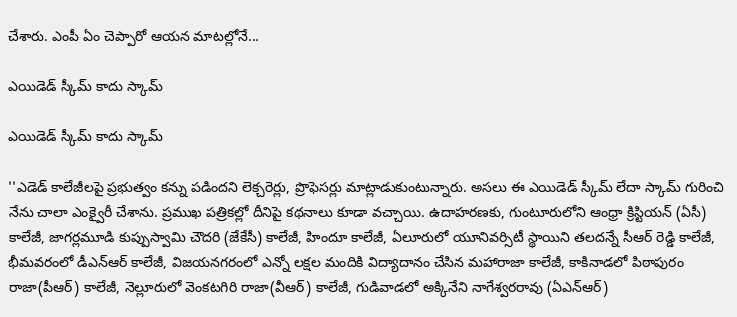చేశారు. ఎంపీ ఏం చెప్పారో ఆయన మాటల్లోనే...

ఎయిడెడ్ స్కీమ్ కాదు స్కామ్

ఎయిడెడ్ స్కీమ్ కాదు స్కామ్

''ఎడెడ్ కాలేజీలపై ప్రభుత్వం కన్ను పడిందని లెక్చరెర్లు, ప్రొఫెసర్లు మాట్లాడుకుంటున్నారు. అసలు ఈ ఎయిడెడ్ స్కీమ్ లేదా స్కామ్ గురించి నేను చాలా ఎంక్వైరీ చేశాను. ప్రముఖ పత్రికల్లో దీనిపై కథనాలు కూడా వచ్చాయి. ఉదాహరణకు, గుంటూరులోని ఆంధ్రా క్రిస్టియన్ (ఏసీ) కాలేజీ, జాగర్లమూడి కుప్పుస్వామి చౌదరి (జేకేసీ) కాలేజీ, హిందూ కాలేజీ, ఏలూరులో యూనివర్సిటీ స్థాయిని తలదన్నే సీఆర్ రెడ్డి కాలేజీ, భీమవరంలో డీఎన్ఆర్ కాలేజీ, విజయనగరంలో ఎన్నో లక్షల మందికి విద్యాదానం చేసిన మహారాజా కాలేజీ, కాకినాడలో పిఠాపురం రాజా(పీఆర్) కాలేజీ, నెల్లూరులో వెంకటగిరి రాజా(వీఆర్) కాలేజీ, గుడివాడలో అక్కినేని నాగేశ్వరరావు (ఏఎన్ఆర్)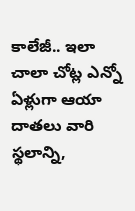కాలేజీ.. ఇలా చాలా చోట్ల ఎన్నో ఏళ్లుగా ఆయా దాతలు వారి స్థలాన్ని,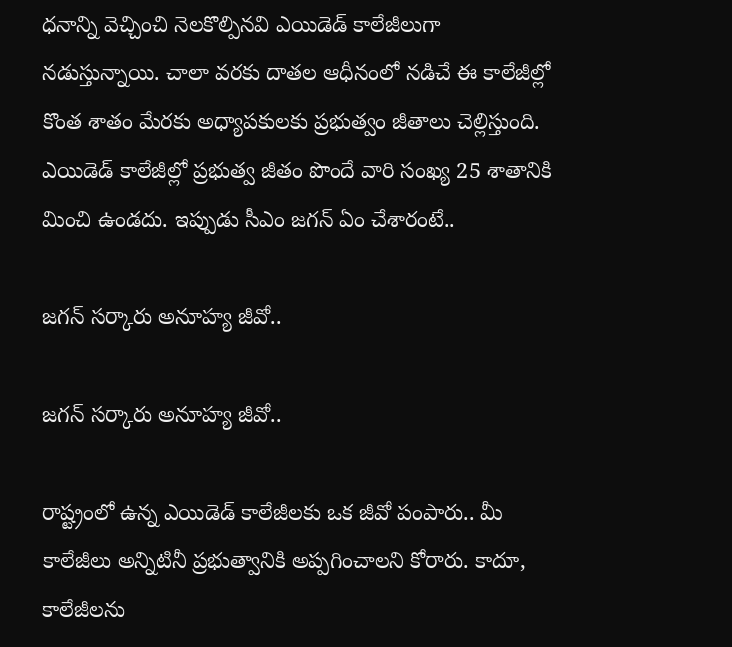ధనాన్ని వెచ్చించి నెలకొల్పినవి ఎయిడెడ్ కాలేజీలుగా నడుస్తున్నాయి. చాలా వరకు దాతల ఆధీనంలో నడిచే ఈ కాలేజీల్లో కొంత శాతం మేరకు అధ్యాపకులకు ప్రభుత్వం జీతాలు చెల్లిస్తుంది. ఎయిడెడ్ కాలేజీల్లో ప్రభుత్వ జీతం పొందే వారి సంఖ్య 25 శాతానికి మించి ఉండదు. ఇప్పుడు సీఎం జగన్ ఏం చేశారంటే..

జగన్ సర్కారు అనూహ్య జీవో..

జగన్ సర్కారు అనూహ్య జీవో..

రాష్ట్రంలో ఉన్న ఎయిడెడ్ కాలేజీలకు ఒక జీవో పంపారు.. మీ కాలేజీలు అన్నిటినీ ప్రభుత్వానికి అప్పగించాలని కోరారు. కాదూ, కాలేజీలను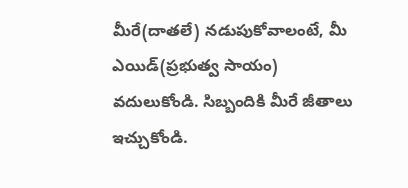మీరే(దాతలే) నడుపుకోవాలంటే, మీ ఎయిడ్(ప్రభుత్వ సాయం) వదులుకోండి. సిబ్బందికి మీరే జీతాలు ఇచ్చుకోండి.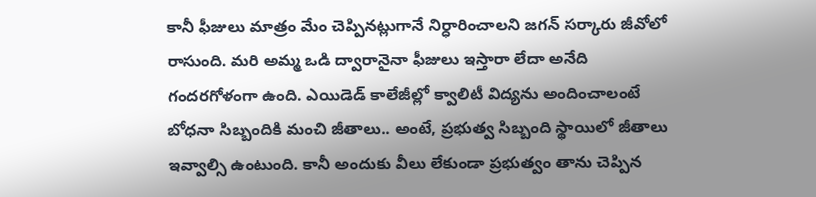కానీ ఫీజులు మాత్రం మేం చెప్పినట్లుగానే నిర్ధారించాలని జగన్ సర్కారు జీవోలో రాసుంది. మరి అమ్మ ఒడి ద్వారానైనా ఫీజులు ఇస్తారా లేదా అనేది గందరగోళంగా ఉంది. ఎయిడెడ్ కాలేజీల్లో క్వాలిటీ విద్యను అందించాలంటే బోధనా సిబ్బందికి మంచి జీతాలు.. అంటే, ప్రభుత్వ సిబ్బంది స్థాయిలో జీతాలు ఇవ్వాల్సి ఉంటుంది. కానీ అందుకు వీలు లేకుండా ప్రభుత్వం తాను చెప్పిన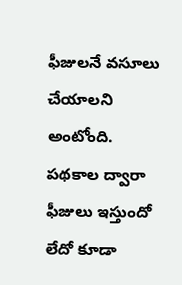ఫీజులనే వసూలు చేయాలని అంటోంది. పథకాల ద్వారా ఫీజులు ఇస్తుందో లేదో కూడా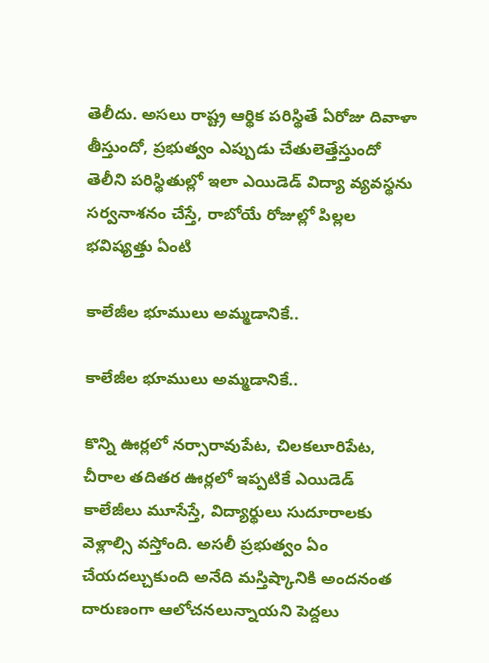తెలీదు. అసలు రాష్ట్ర ఆర్థిక పరిస్థితే ఏరోజు దివాళా తీస్తుందో, ప్రభుత్వం ఎప్పుడు చేతులెత్తేస్తుందో తెలీని పరిస్థితుల్లో ఇలా ఎయిడెడ్ విద్యా వ్యవస్థను సర్వనాశనం చేస్తే, రాబోయే రోజుల్లో పిల్లల భవిష్యత్తు ఏంటి

కాలేజీల భూములు అమ్మడానికే..

కాలేజీల భూములు అమ్మడానికే..

కొన్ని ఊర్లలో నర్సారావుపేట, చిలకలూరిపేట, చీరాల తదితర ఊర్లలో ఇప్పటికే ఎయిడెడ్ కాలేజీలు మూసేస్తే, విద్యార్థులు సుదూరాలకు వెళ్లాల్సి వస్తోంది. అసలీ ప్రభుత్వం ఏం చేయదల్చుకుంది అనేది మస్తిష్కానికి అందనంత దారుణంగా ఆలోచనలున్నాయని పెద్దలు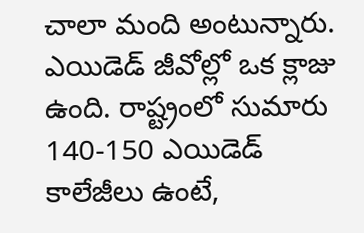చాలా మంది అంటున్నారు. ఎయిడెడ్ జీవోల్లో ఒక క్లాజు ఉంది. రాష్ట్రంలో సుమారు 140-150 ఎయిడెడ్ కాలేజీలు ఉంటే,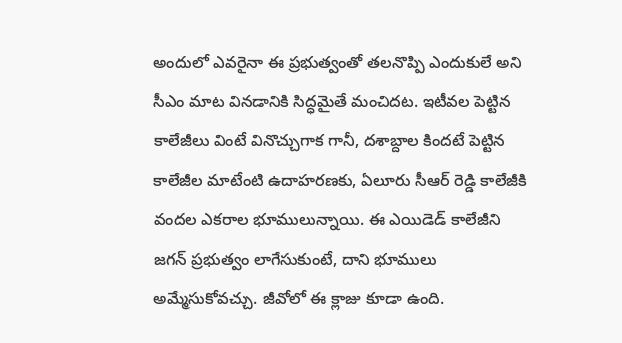అందులో ఎవరైనా ఈ ప్రభుత్వంతో తలనొప్పి ఎందుకులే అని సీఎం మాట వినడానికి సిద్ధమైతే మంచిదట. ఇటీవల పెట్టిన కాలేజీలు వింటే వినొచ్చుగాక గానీ, దశాబ్దాల కిందటే పెట్టిన కాలేజీల మాటేంటి ఉదాహరణకు, ఏలూరు సీఆర్ రెడ్డి కాలేజీకి వందల ఎకరాల భూములున్నాయి. ఈ ఎయిడెడ్ కాలేజీని జగన్ ప్రభుత్వం లాగేసుకుంటే, దాని భూములు అమ్మేసుకోవచ్చు. జీవోలో ఈ క్లాజు కూడా ఉంది.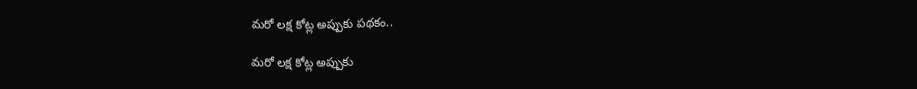మరో లక్ష కోట్ల అప్పుకు పథకం..

మరో లక్ష కోట్ల అప్పుకు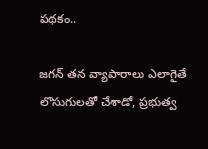పథకం..

జగన్ తన వ్యాపారాలు ఎలాగైతే లొసుగులతో చేశాడో, ప్రభుత్వ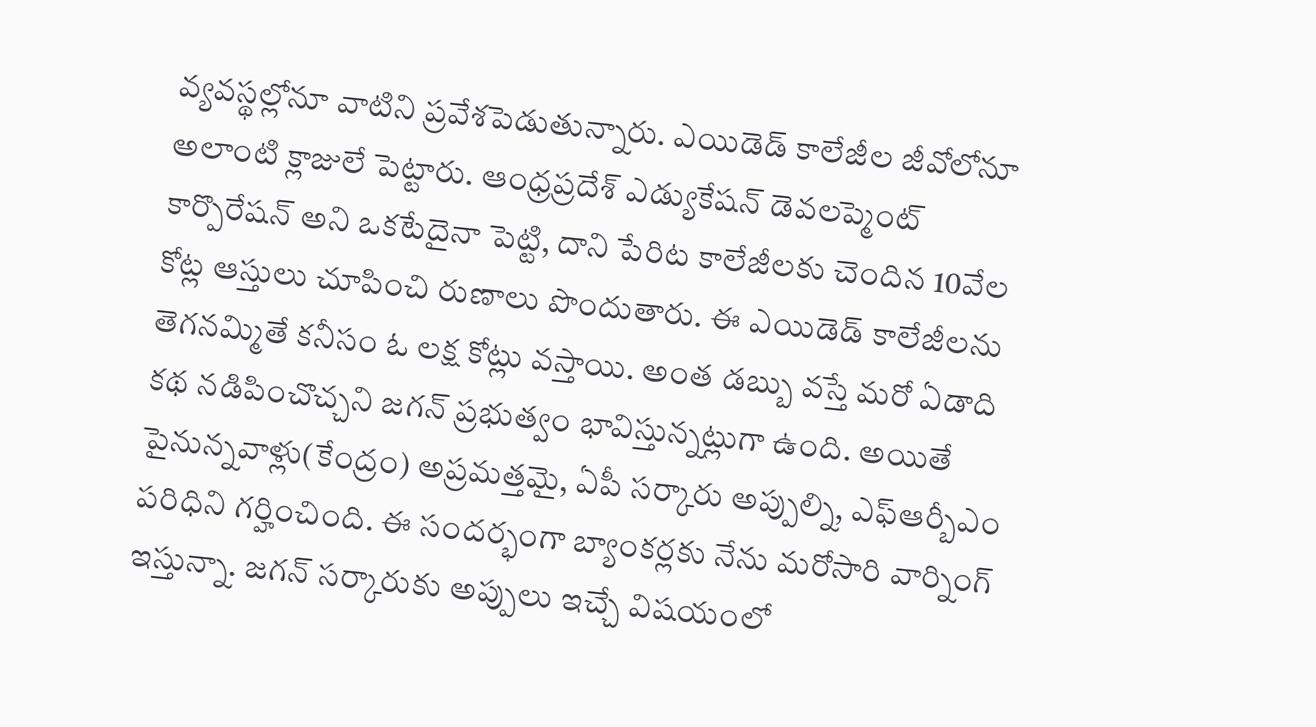వ్యవస్థల్లోనూ వాటిని ప్రవేశపెడుతున్నారు. ఎయిడెడ్ కాలేజీల జీవోలోనూ అలాంటి క్లాజులే పెట్టారు. ఆంధ్రప్రదేశ్ ఎడ్యుకేషన్ డెవలప్మెంట్ కార్పొరేషన్ అని ఒకటేదైనా పెట్టి, దాని పేరిట కాలేజీలకు చెందిన 10వేల కోట్ల ఆస్తులు చూపించి రుణాలు పొందుతారు. ఈ ఎయిడెడ్ కాలేజీలను తెగనమ్మితే కనీసం ఓ లక్ష కోట్లు వస్తాయి. అంత డబ్బు వస్తే మరో ఏడాది కథ నడిపించొచ్చని జగన్ ప్రభుత్వం భావిస్తున్నట్లుగా ఉంది. అయితే పైనున్నవాళ్లు(కేంద్రం) అప్రమత్తమై, ఏపీ సర్కారు అప్పుల్ని, ఎఫ్ఆర్బీఎం పరిధిని గర్హించింది. ఈ సందర్భంగా బ్యాంకర్లకు నేను మరోసారి వార్నింగ్ ఇస్తున్నా. జగన్ సర్కారుకు అప్పులు ఇచ్చే విషయంలో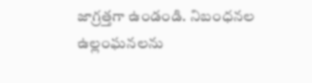జాగ్రత్తగా ఉండండి. నిబంధనల ఉల్లంఘనలను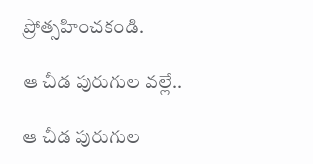ప్రోత్సహించకండి.

ఆ చీడ పురుగుల వల్లే..

ఆ చీడ పురుగుల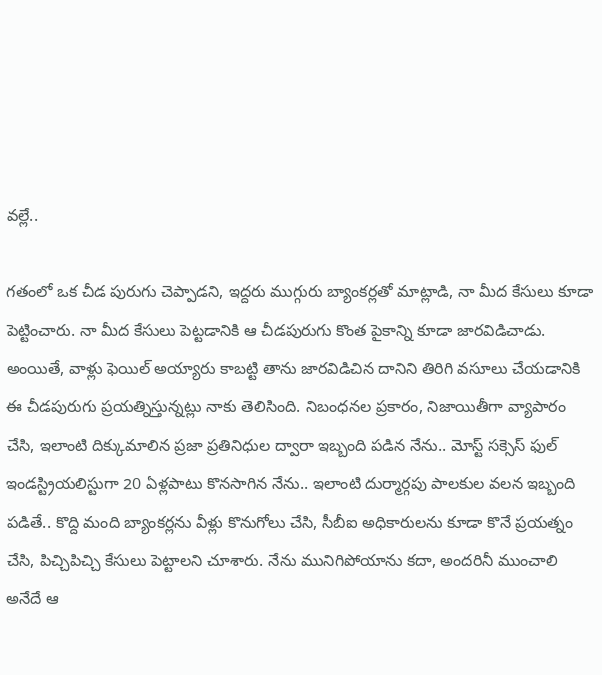వల్లే..

గతంలో ఒక చీడ పురుగు చెప్పాడని, ఇద్దరు ముగ్గురు బ్యాంకర్లతో మాట్లాడి, నా మీద కేసులు కూడా పెట్టించారు. నా మీద కేసులు పెట్టడానికి ఆ చీడపురుగు కొంత పైకాన్ని కూడా జారవిడిచాడు. అంయితే, వాళ్లు ఫెయిల్ అయ్యారు కాబట్టి తాను జారవిడిచిన దానిని తిరిగి వసూలు చేయడానికి ఈ చీడపురుగు ప్రయత్నిస్తున్నట్లు నాకు తెలిసింది. నిబంధనల ప్రకారం, నిజాయితీగా వ్యాపారం చేసి, ఇలాంటి దిక్కుమాలిన ప్రజా ప్రతినిధుల ద్వారా ఇబ్బంది పడిన నేను.. మోస్ట్ సక్సెస్ ఫుల్ ఇండస్ట్రియలిస్టుగా 20 ఏళ్లపాటు కొనసాగిన నేను.. ఇలాంటి దుర్మార్గపు పాలకుల వలన ఇబ్బంది పడితే.. కొద్ది మంది బ్యాంకర్లను వీళ్లు కొనుగోలు చేసి, సీబీఐ అధికారులను కూడా కొనే ప్రయత్నం చేసి, పిచ్చిపిచ్చి కేసులు పెట్టాలని చూశారు. నేను మునిగిపోయాను కదా, అందరినీ ముంచాలి అనేదే ఆ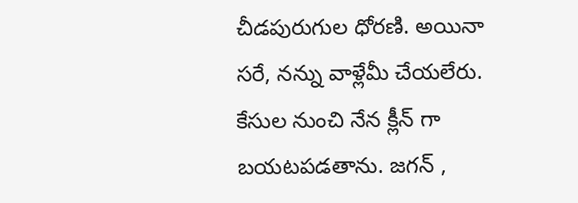చీడపురుగుల ధోరణి. అయినా సరే, నన్ను వాళ్లేమీ చేయలేరు. కేసుల నుంచి నేన క్లీన్ గా బయటపడతాను. జగన్ ,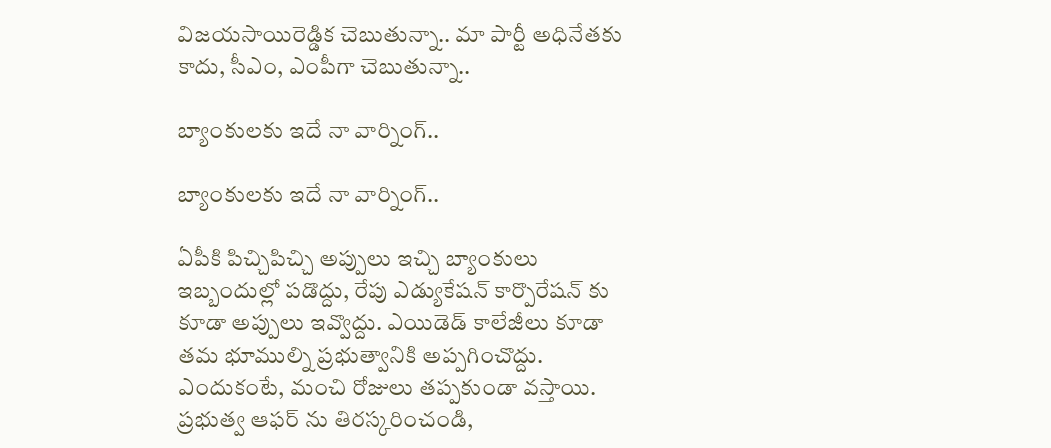విజయసాయిరెడ్డిక చెబుతున్నా.. మా పార్టీ అధినేతకు కాదు, సీఎం, ఎంపీగా చెబుతున్నా..

బ్యాంకులకు ఇదే నా వార్నింగ్..

బ్యాంకులకు ఇదే నా వార్నింగ్..

ఏపీకి పిచ్చిపిచ్చి అప్పులు ఇచ్చి బ్యాంకులు ఇబ్బందుల్లో పడొద్దు, రేపు ఎడ్యుకేషన్ కార్పొరేషన్ కు కూడా అప్పులు ఇవ్వొద్దు. ఎయిడెడ్ కాలేజీలు కూడా తమ భూముల్ని ప్రభుత్వానికి అప్పగించొద్దు. ఎందుకంటే, మంచి రోజులు తప్పకుండా వస్తాయి. ప్రభుత్వ ఆఫర్ ను తిరస్కరించండి,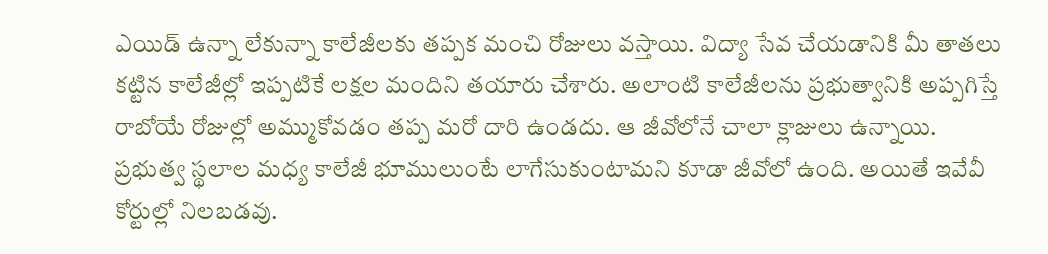ఎయిడ్ ఉన్నా లేకున్నా కాలేజీలకు తప్పక మంచి రోజులు వస్తాయి. విద్యా సేవ చేయడానికి మీ తాతలు కట్టిన కాలేజీల్లో ఇప్పటికే లక్షల మందిని తయారు చేశారు. అలాంటి కాలేజీలను ప్రభుత్వానికి అప్పగిస్తే రాబోయే రోజుల్లో అమ్ముకోవడం తప్ప మరో దారి ఉండదు. ఆ జీవోలోనే చాలా క్లాజులు ఉన్నాయి. ప్రభుత్వ స్థలాల మధ్య కాలేజీ భూములుంటే లాగేసుకుంటామని కూడా జీవోలో ఉంది. అయితే ఇవేవీ కోర్టుల్లో నిలబడవు.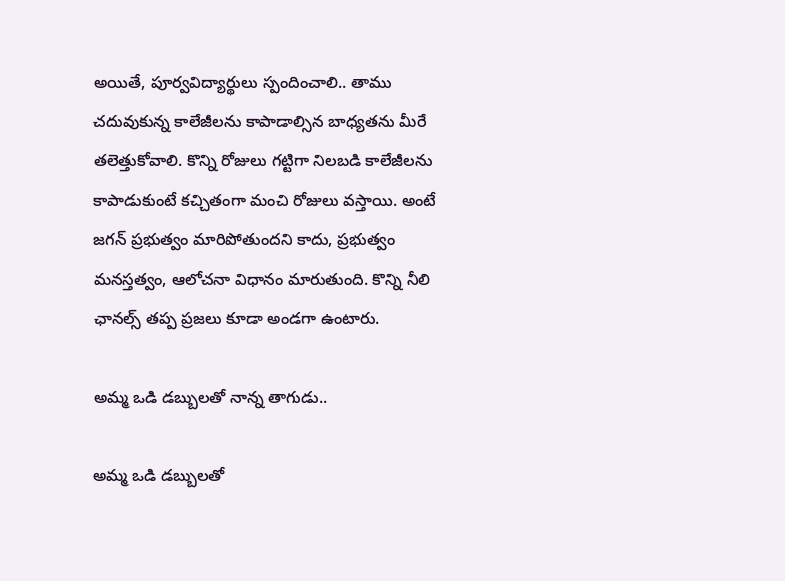అయితే, పూర్వవిద్యార్థులు స్పందించాలి.. తాము చదువుకున్న కాలేజీలను కాపాడాల్సిన బాధ్యతను మీరే తలెత్తుకోవాలి. కొన్ని రోజులు గట్టిగా నిలబడి కాలేజీలను కాపాడుకుంటే కచ్చితంగా మంచి రోజులు వస్తాయి. అంటే జగన్ ప్రభుత్వం మారిపోతుందని కాదు, ప్రభుత్వం మనస్తత్వం, ఆలోచనా విధానం మారుతుంది. కొన్ని నీలి ఛానల్స్ తప్ప ప్రజలు కూడా అండగా ఉంటారు.

అమ్మ ఒడి డబ్బులతో నాన్న తాగుడు..

అమ్మ ఒడి డబ్బులతో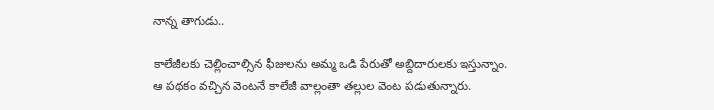నాన్న తాగుడు..

కాలేజీలకు చెల్లించాల్సిన ఫీజులను అమ్మ ఒడి పేరుతో అబ్దిదారులకు ఇస్తున్నాం. ఆ పథకం వచ్చిన వెంటనే కాలేజీ వాల్లంతా తల్లుల వెంట పడుతున్నారు.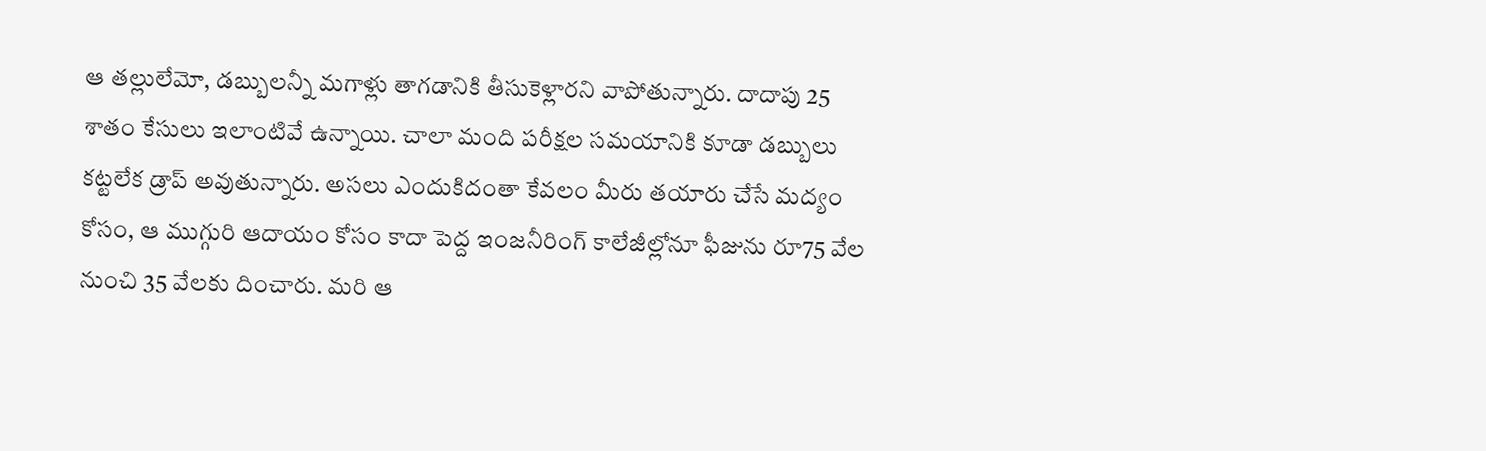ఆ తల్లులేమో, డబ్బులన్నీ మగాళ్లు తాగడానికి తీసుకెళ్లారని వాపోతున్నారు. దాదాపు 25 శాతం కేసులు ఇలాంటివే ఉన్నాయి. చాలా మంది పరీక్షల సమయానికి కూడా డబ్బులు కట్టలేక డ్రాప్ అవుతున్నారు. అసలు ఎందుకిదంతా కేవలం మీరు తయారు చేసే మద్యం కోసం, ఆ ముగ్గురి ఆదాయం కోసం కాదా పెద్ద ఇంజనీరింగ్ కాలేజీల్లోనూ ఫీజును రూ75 వేల నుంచి 35 వేలకు దించారు. మరి ఆ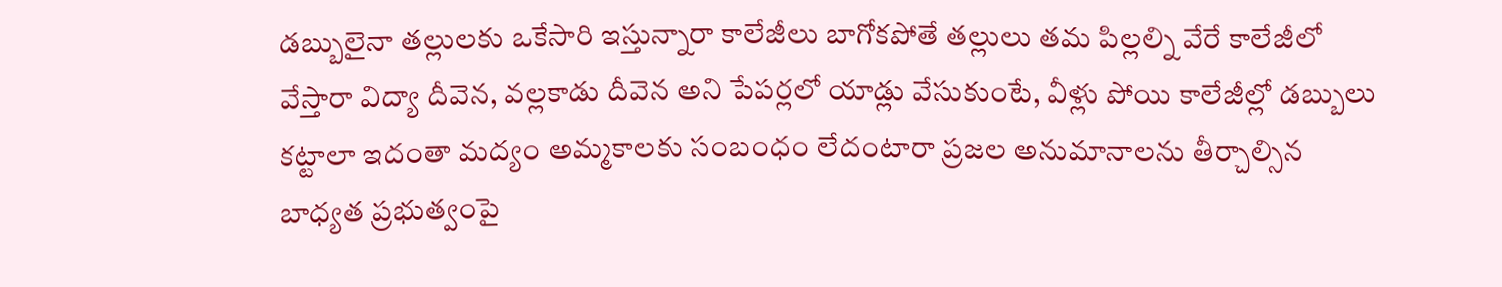డబ్బులైనా తల్లులకు ఒకేసారి ఇస్తున్నారా కాలేజీలు బాగోకపోతే తల్లులు తమ పిల్లల్ని వేరే కాలేజీలో వేస్తారా విద్యా దీవెన, వల్లకాడు దీవెన అని పేపర్లలో యాడ్లు వేసుకుంటే, వీళ్లు పోయి కాలేజీల్లో డబ్బులు కట్టాలా ఇదంతా మద్యం అమ్మకాలకు సంబంధం లేదంటారా ప్రజల అనుమానాలను తీర్చాల్సిన బాధ్యత ప్రభుత్వంపై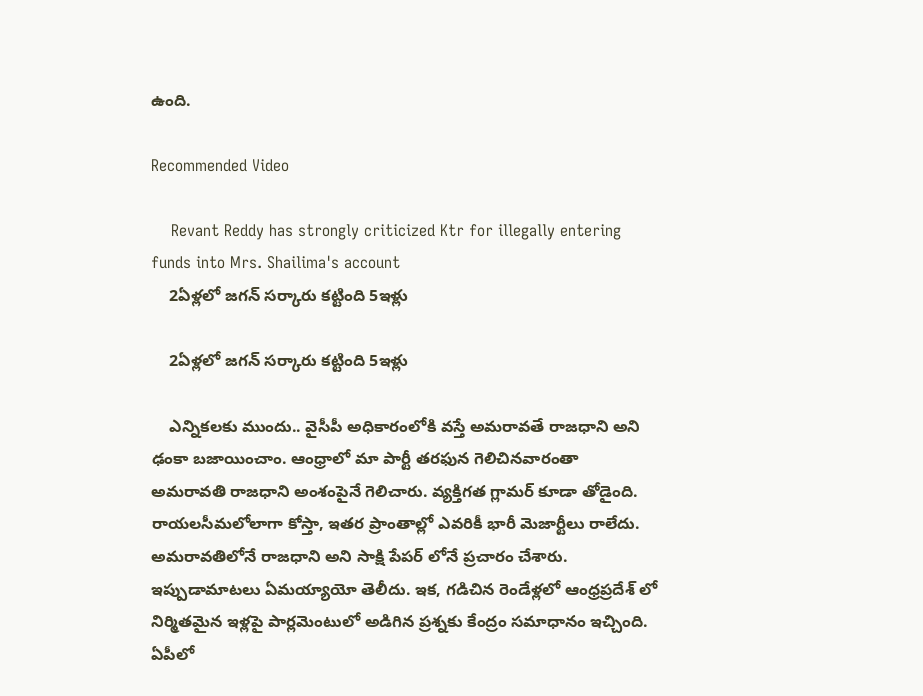ఉంది.

Recommended Video

    Revant Reddy has strongly criticized Ktr for illegally entering funds into Mrs. Shailima's account
    2ఏళ్లలో జగన్ సర్కారు కట్టింది 5ఇళ్లు

    2ఏళ్లలో జగన్ సర్కారు కట్టింది 5ఇళ్లు

    ఎన్నికలకు ముందు.. వైసీపీ అధికారంలోకి వస్తే అమరావతే రాజధాని అని ఢంకా బజాయించాం. ఆంధ్రాలో మా పార్టీ తరఫున గెలిచినవారంతా అమరావతి రాజధాని అంశంపైనే గెలిచారు. వ్యక్తిగత గ్లామర్ కూడా తోడైంది. రాయలసీమలోలాగా కోస్తా, ఇతర ప్రాంతాల్లో ఎవరికీ భారీ మెజార్టీలు రాలేదు. అమరావతిలోనే రాజధాని అని సాక్షి పేపర్ లోనే ప్రచారం చేశారు. ఇప్పుడామాటలు ఏమయ్యాయో తెలీదు. ఇక, గడిచిన రెండేళ్లలో ఆంధ్రప్రదేశ్ లో నిర్మితమైన ఇళ్లపై పార్లమెంటులో అడిగిన ప్రశ్నకు కేంద్రం సమాధానం ఇచ్చింది. ఏపీలో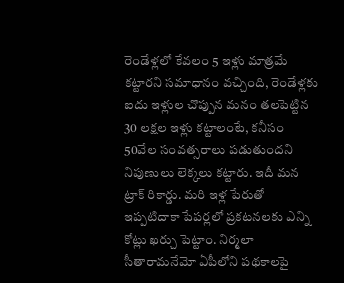రెండేళ్లలో కేవలం 5 ఇళ్లు మాత్రమే కట్టారని సమాధానం వచ్చింది, రెండేళ్లకు ఐదు ఇళ్లుల చొప్పున మనం తలపెట్టిన 30 లక్షల ఇళ్లు కట్టాలంటే, కనీసం 50వేల సంవత్సరాలు పడుతుందని నిపుణులు లెక్కలు కట్టారు. ఇదీ మన ట్రాక్ రికార్డు. మరి ఇళ్ల పేరుతో ఇప్పటిదాకా పేపర్లలో ప్రకటనలకు ఎన్ని కోట్లు ఖర్చు పెట్టాం. నిర్మలా సీతారామనేమో ఏపీలోని పథకాలపై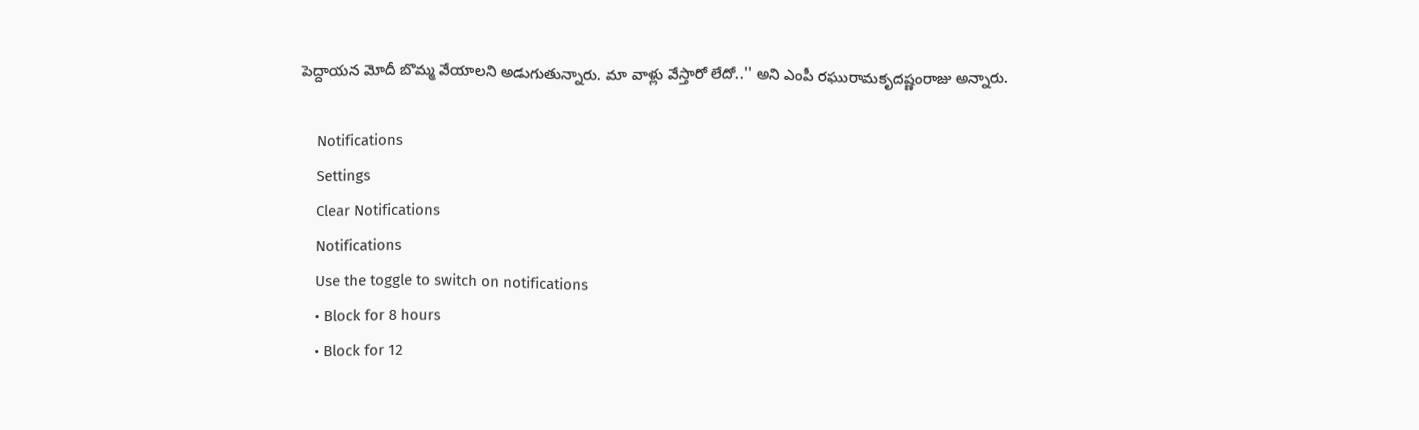పెద్దాయన మోదీ బొమ్మ వేయాలని అడుగుతున్నారు. మా వాళ్లు వేస్తారో లేదో..'' అని ఎంపీ రఘురామకృదష్ణంరాజు అన్నారు.

    Notifications
    Settings
    Clear Notifications
    Notifications
    Use the toggle to switch on notifications
    • Block for 8 hours
    • Block for 12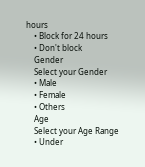hours
    • Block for 24 hours
    • Don't block
    Gender
    Select your Gender
    • Male
    • Female
    • Others
    Age
    Select your Age Range
    • Under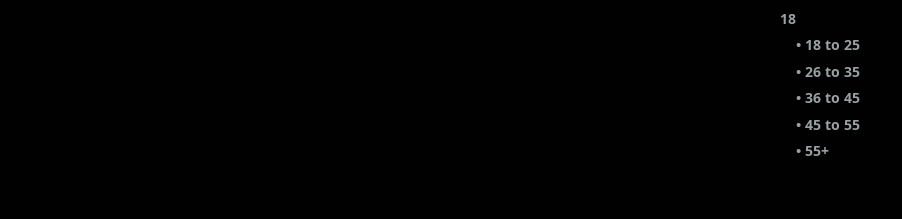18
    • 18 to 25
    • 26 to 35
    • 36 to 45
    • 45 to 55
    • 55+